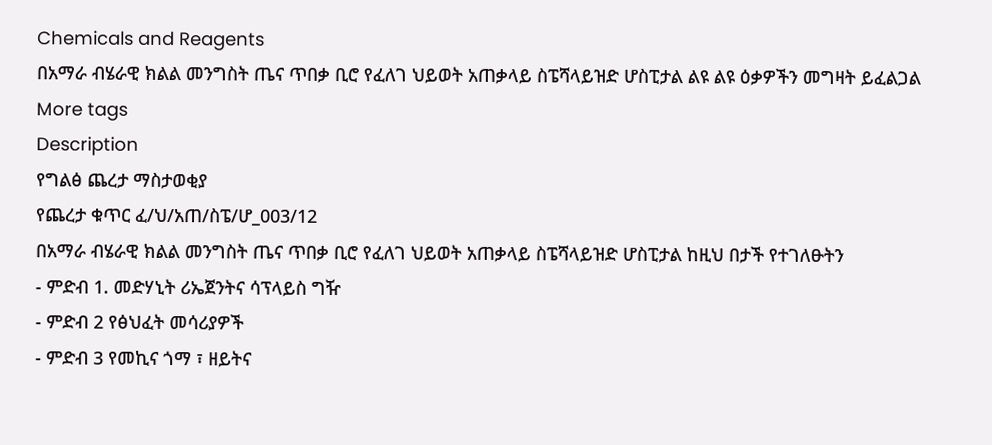Chemicals and Reagents
በአማራ ብሄራዊ ክልል መንግስት ጤና ጥበቃ ቢሮ የፈለገ ህይወት አጠቃላይ ስፔሻላይዝድ ሆስፒታል ልዩ ልዩ ዕቃዎችን መግዛት ይፈልጋል
More tags
Description
የግልፅ ጨረታ ማስታወቂያ
የጨረታ ቁጥር ፈ/ህ/አጠ/ስፔ/ሆ_003/12
በአማራ ብሄራዊ ክልል መንግስት ጤና ጥበቃ ቢሮ የፈለገ ህይወት አጠቃላይ ስፔሻላይዝድ ሆስፒታል ከዚህ በታች የተገለፁትን
- ምድብ 1. መድሃኒት ሪኤጀንትና ሳፕላይስ ግዥ
- ምድብ 2 የፅህፈት መሳሪያዎች
- ምድብ 3 የመኪና ጎማ ፣ ዘይትና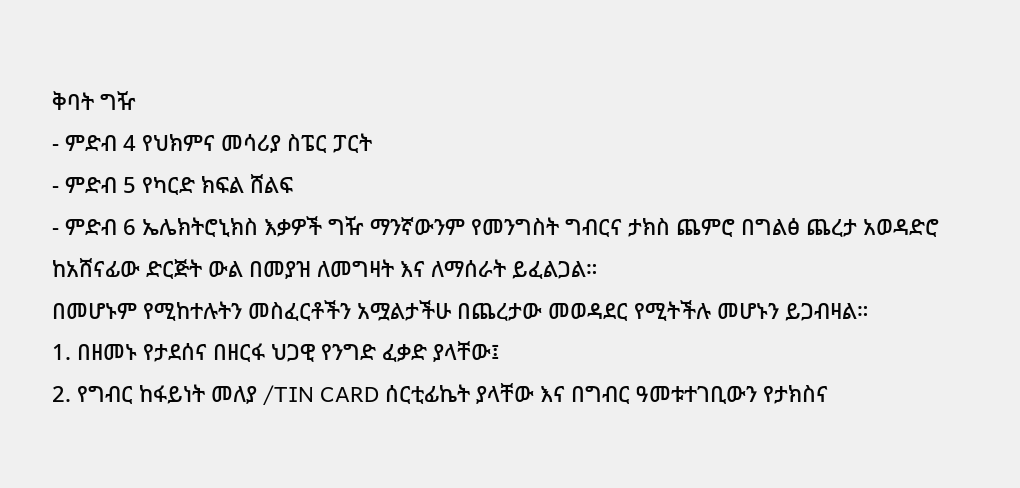ቅባት ግዥ
- ምድብ 4 የህክምና መሳሪያ ስፔር ፓርት
- ምድብ 5 የካርድ ክፍል ሸልፍ
- ምድብ 6 ኤሌክትሮኒክስ እቃዎች ግዥ ማንኛውንም የመንግስት ግብርና ታክስ ጨምሮ በግልፅ ጨረታ አወዳድሮ ከአሸናፊው ድርጅት ውል በመያዝ ለመግዛት እና ለማሰራት ይፈልጋል።
በመሆኑም የሚከተሉትን መስፈርቶችን አሟልታችሁ በጨረታው መወዳደር የሚትችሉ መሆኑን ይጋብዛል።
1. በዘመኑ የታደሰና በዘርፋ ህጋዊ የንግድ ፈቃድ ያላቸው፤
2. የግብር ከፋይነት መለያ /TIN CARD ሰርቲፊኬት ያላቸው እና በግብር ዓመቱተገቢውን የታክስና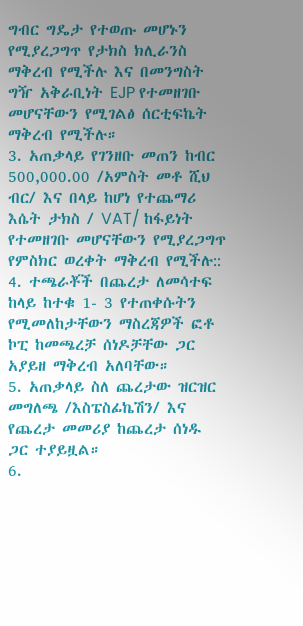ግብር ግዴታ የተወጡ መሆኑን የሚያረጋግጥ የታክስ ክሊራንስ ማቅረብ የሚችሉ እና በመንግስት ግዥ አቅራቢነት EJP የተመዘገቡ መሆናቸውን የሚገልፅ ሰርቲፍኬት ማቅረብ የሚችሉ።
3. አጠቃላይ የገንዘቡ መጠን ከብር 500,000.00 /አምስት መቶ ሺህ ብር/ እና በላይ ከሆነ የተጨማሪ እሴት ታክስ / VAT/ ከፋይነት የተመዘገቡ መሆናቸውን የሚያረጋግጥ የምስክር ወረቀት ማቅረብ የሚችሉ::
4. ተጫራቾች በጨረታ ለመሳተፍ ከላይ ከተቁ 1- 3 የተጠቀሱትን የሚመለከታቸውን ማስረጃዎች ፎቶ ኮፒ ከመጫረቻ ሰነዶቻቸው ጋር አያይዘ ማቅረብ አለባቸው።
5. አጠቃላይ ስለ ጨረታው ዝርዝር መግለጫ /እስፔስፊኬሽን/ እና የጨረታ መመሪያ ከጨረታ ሰነዱ ጋር ተያይዟል።
6.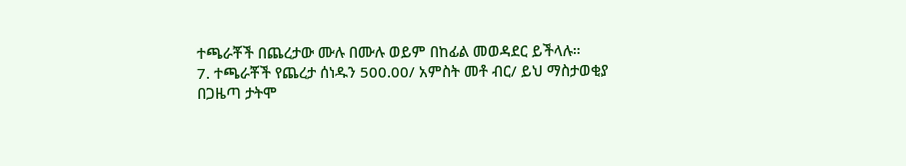ተጫራቾች በጨረታው ሙሉ በሙሉ ወይም በከፊል መወዳደር ይችላሉ።
7. ተጫራቾች የጨረታ ሰነዱን 500.00/ አምስት መቶ ብር/ ይህ ማስታወቂያ በጋዜጣ ታትሞ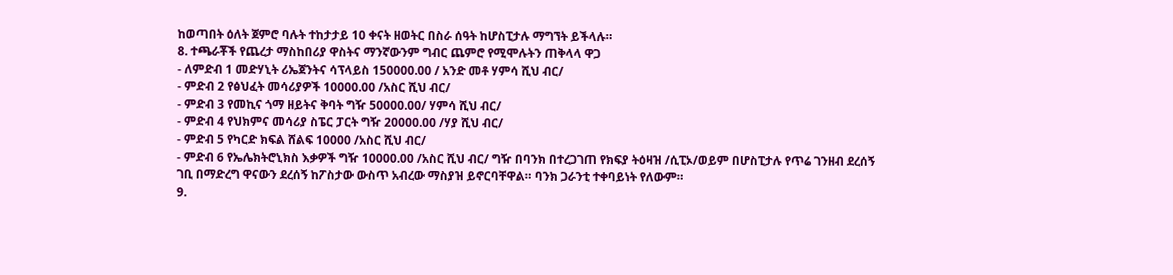ከወጣበት ዕለት ጀምሮ ባሉት ተከታታይ 10 ቀናት ዘወትር በስራ ሰዓት ከሆስፒታሉ ማግኘት ይችላሉ።
8. ተጫራቾች የጨረታ ማስከበሪያ ዋስትና ማንኛውንም ግብር ጨምሮ የሚሞሉትን ጠቅላላ ዋጋ
- ለምድብ 1 መድሃኒት ሪኤጀንትና ሳፕላይስ 150000.00 / አንድ መቶ ሃምሳ ሺህ ብር/
- ምድብ 2 የፅህፈት መሳሪያዎች 10000.00 /አስር ሺህ ብር/
- ምድብ 3 የመኪና ጎማ ዘይትና ቅባት ግዥ 50000.00/ ሃምሳ ሺህ ብር/
- ምድብ 4 የህክምና መሳሪያ ስፔር ፓርት ግዥ 20000.00 /ሃያ ሺህ ብር/
- ምድብ 5 የካርድ ክፍል ሸልፍ 10000 /አስር ሺህ ብር/
- ምድብ 6 የኤሌክትሮኒክስ እቃዎች ግዥ 10000.00 /አስር ሺህ ብር/ ግዥ በባንክ በተረጋገጠ የክፍያ ትዕዛዝ /ሲፒኦ/ወይም በሆስፒታሉ የጥሬ ገንዘብ ደረሰኝ ገቢ በማድረግ ዋናውን ደረሰኝ ከፖስታው ውስጥ አብረው ማስያዝ ይኖርባቸዋል። ባንክ ጋራንቲ ተቀባይነት የለውም።
9.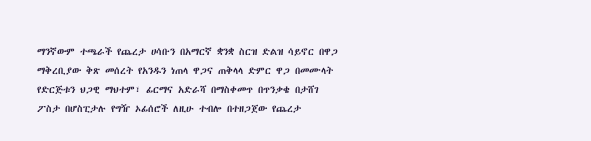ማንኛውም ተጫራች የጨረታ ሀሳቡን በአማርኛ ቋንቋ ስርዝ ድልዝ ሳይኖር በዋጋ ማቅረቢያው ቅጽ መሰረት የአንዱን ነጠላ ዋጋና ጠቅላላ ድምር ዋጋ በመሙላት የድርጅቱን ህጋዊ ማህተም፣ ፊርማና አድራሻ በማስቀመጥ በጥንቃቄ በታሸገ ፖስታ በሆስፒታሉ የግዥ ኦፊሰሮች ለዚሁ ተብሎ በተዘጋጀው የጨረታ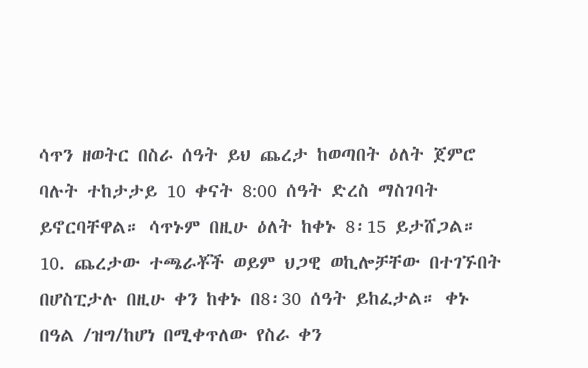ሳጥን ዘወትር በስራ ሰዓት ይህ ጨረታ ከወጣበት ዕለት ጀምሮ ባሉት ተከታታይ 10 ቀናት 8:00 ሰዓት ድረስ ማስገባት ይኖርባቸዋል። ሳጥኑም በዚሁ ዕለት ከቀኑ 8፡15 ይታሸጋል።
10. ጨረታው ተጫራቾች ወይም ህጋዊ ወኪሎቻቸው በተገኙበት በሆስፒታሉ በዚሁ ቀን ከቀኑ በ8፡30 ሰዓት ይከፈታል። ቀኑ በዓል /ዝግ/ከሆነ በሚቀጥለው የስራ ቀን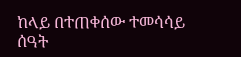ከላይ በተጠቀሰው ተመሳሳይ ሰዓት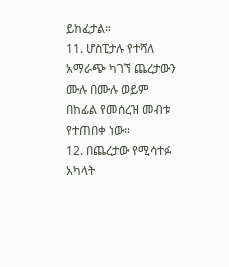ይከፈታል።
11. ሆስፒታሉ የተሻለ አማራጭ ካገኘ ጨረታውን ሙሉ በሙሉ ወይም በከፊል የመሰረዝ መብቱ የተጠበቀ ነው።
12. በጨረታው የሚሳተፉ አካላት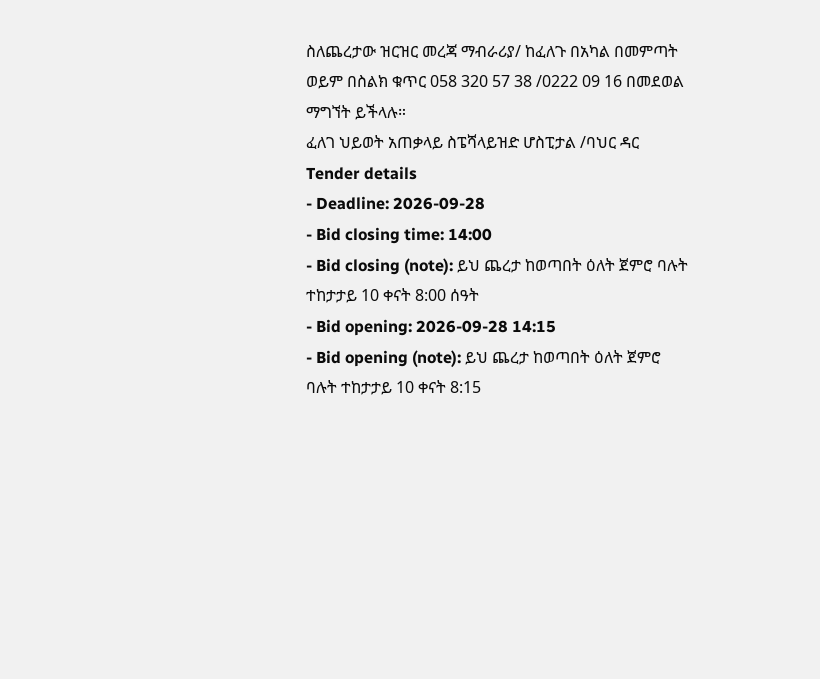ስለጨረታው ዝርዝር መረጃ ማብራሪያ/ ከፈለጉ በአካል በመምጣት ወይም በስልክ ቁጥር 058 320 57 38 /0222 09 16 በመደወል ማግኘት ይችላሉ።
ፈለገ ህይወት አጠቃላይ ስፔሻላይዝድ ሆስፒታል /ባህር ዳር
Tender details
- Deadline: 2026-09-28
- Bid closing time: 14:00
- Bid closing (note): ይህ ጨረታ ከወጣበት ዕለት ጀምሮ ባሉት ተከታታይ 10 ቀናት 8:00 ሰዓት
- Bid opening: 2026-09-28 14:15
- Bid opening (note): ይህ ጨረታ ከወጣበት ዕለት ጀምሮ ባሉት ተከታታይ 10 ቀናት 8:15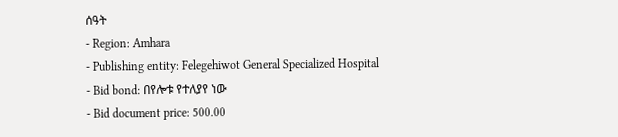ሰዓት
- Region: Amhara
- Publishing entity: Felegehiwot General Specialized Hospital
- Bid bond: በየሎቱ የተለያየ ነው
- Bid document price: 500.00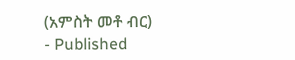(አምስት መቶ ብር)
- Published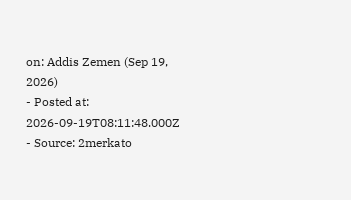on: Addis Zemen (Sep 19, 2026)
- Posted at: 2026-09-19T08:11:48.000Z
- Source: 2merkato